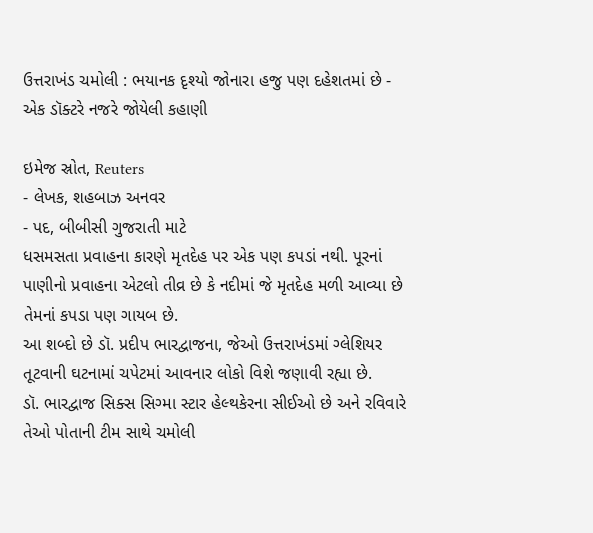ઉત્તરાખંડ ચમોલી : ભયાનક દૃશ્યો જોનારા હજુ પણ દહેશતમાં છે - એક ડૉક્ટરે નજરે જોયેલી કહાણી

ઇમેજ સ્રોત, Reuters
- લેખક, શહબાઝ અનવર
- પદ, બીબીસી ગુજરાતી માટે
ધસમસતા પ્રવાહના કારણે મૃતદેહ પર એક પણ કપડાં નથી. પૂરનાં પાણીનો પ્રવાહના એટલો તીવ્ર છે કે નદીમાં જે મૃતદેહ મળી આવ્યા છે તેમનાં કપડા પણ ગાયબ છે.
આ શબ્દો છે ડૉ. પ્રદીપ ભારદ્વાજના, જેઓ ઉત્તરાખંડમાં ગ્લેશિયર તૂટવાની ઘટનામાં ચપેટમાં આવનાર લોકો વિશે જણાવી રહ્યા છે.
ડૉ. ભારદ્વાજ સિક્સ સિગ્મા સ્ટાર હેલ્થકેરના સીઈઓ છે અને રવિવારે તેઓ પોતાની ટીમ સાથે ચમોલી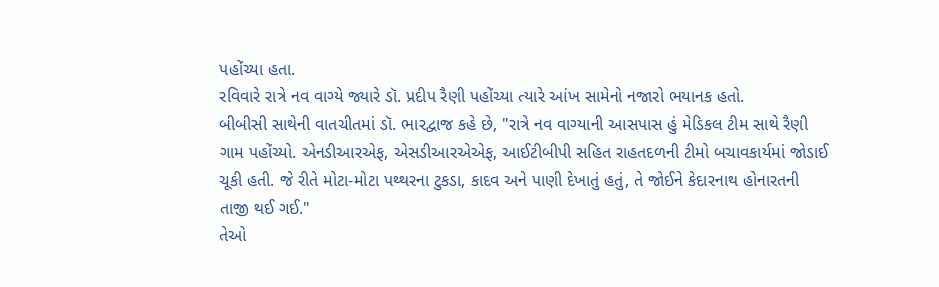પહોંચ્યા હતા.
રવિવારે રાત્રે નવ વાગ્યે જ્યારે ડૉ. પ્રદીપ રૈણી પહોંચ્યા ત્યારે આંખ સામેનો નજારો ભયાનક હતો.
બીબીસી સાથેની વાતચીતમાં ડૉ. ભારદ્વાજ કહે છે, "રાત્રે નવ વાગ્યાની આસપાસ હું મેડિકલ ટીમ સાથે રૈણી ગામ પહોંચ્યો. એનડીઆરએફ, એસડીઆરએએફ, આઈટીબીપી સહિત રાહતદળની ટીમો બચાવકાર્યમાં જોડાઈ ચૂકી હતી. જે રીતે મોટા-મોટા પથ્થરના ટુકડા, કાદવ અને પાણી દેખાતું હતું, તે જોઈને કેદારનાથ હોનારતની તાજી થઈ ગઈ."
તેઓ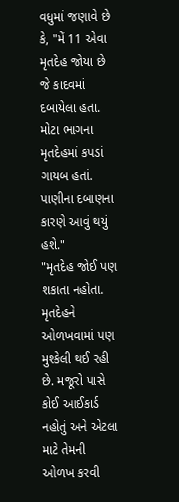વધુમાં જણાવે છે કે, "મેં 11 એવા મૃતદેહ જોયા છે જે કાદવમાં દબાયેલા હતા. મોટા ભાગના મૃતદેહમાં કપડાં ગાયબ હતાં. પાણીના દબાણના કારણે આવું થયું હશે."
"મૃતદેહ જોઈ પણ શકાતા નહોતા. મૃતદેહને ઓળખવામાં પણ મુશ્કેલી થઈ રહી છે. મજૂરો પાસે કોઈ આઈકાર્ડ નહોતું અને એટલા માટે તેમની ઓળખ કરવી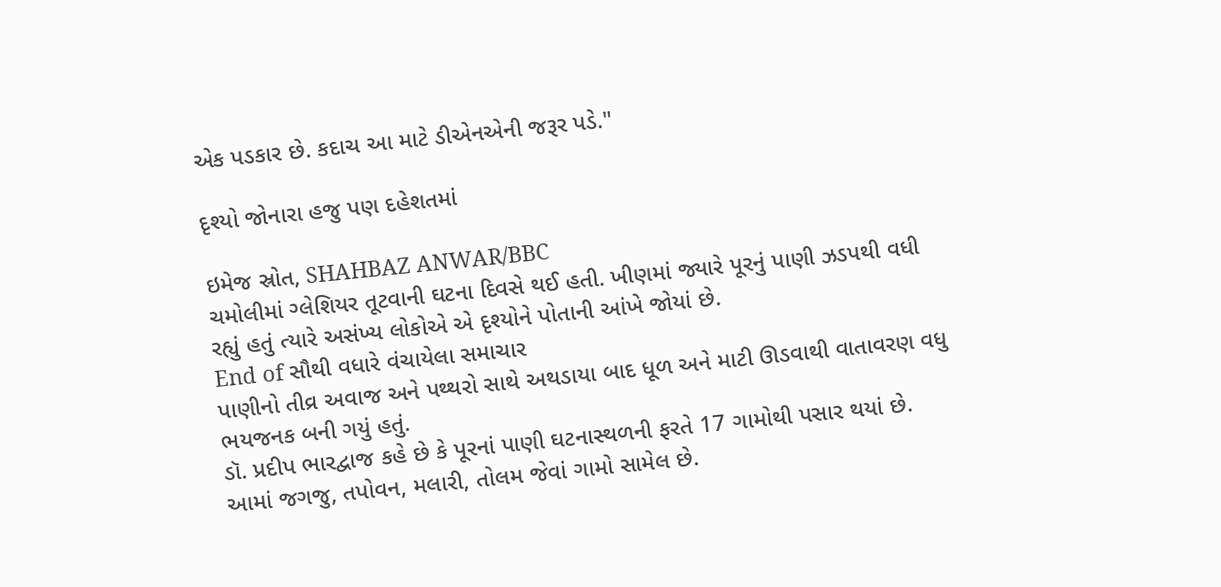એક પડકાર છે. કદાચ આ માટે ડીએનએની જરૂર પડે."

દૃશ્યો જોનારા હજુ પણ દહેશતમાં

ઇમેજ સ્રોત, SHAHBAZ ANWAR/BBC
ચમોલીમાં ગ્લેશિયર તૂટવાની ઘટના દિવસે થઈ હતી. ખીણમાં જ્યારે પૂરનું પાણી ઝડપથી વધી રહ્યું હતું ત્યારે અસંખ્ય લોકોએ એ દૃશ્યોને પોતાની આંખે જોયાં છે.
End of સૌથી વધારે વંચાયેલા સમાચાર
પાણીનો તીવ્ર અવાજ અને પથ્થરો સાથે અથડાયા બાદ ધૂળ અને માટી ઊડવાથી વાતાવરણ વધુ ભયજનક બની ગયું હતું.
ડૉ. પ્રદીપ ભારદ્વાજ કહે છે કે પૂરનાં પાણી ઘટનાસ્થળની ફરતે 17 ગામોથી પસાર થયાં છે. આમાં જગજુ, તપોવન, મલારી, તોલમ જેવાં ગામો સામેલ છે.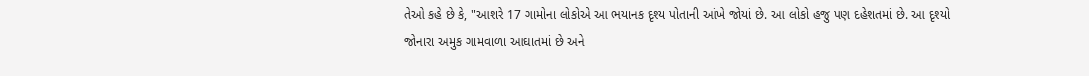તેઓ કહે છે કે, "આશરે 17 ગામોના લોકોએ આ ભયાનક દૃશ્ય પોતાની આંખે જોયાં છે. આ લોકો હજુ પણ દહેશતમાં છે. આ દૃશ્યો જોનારા અમુક ગામવાળા આઘાતમાં છે અને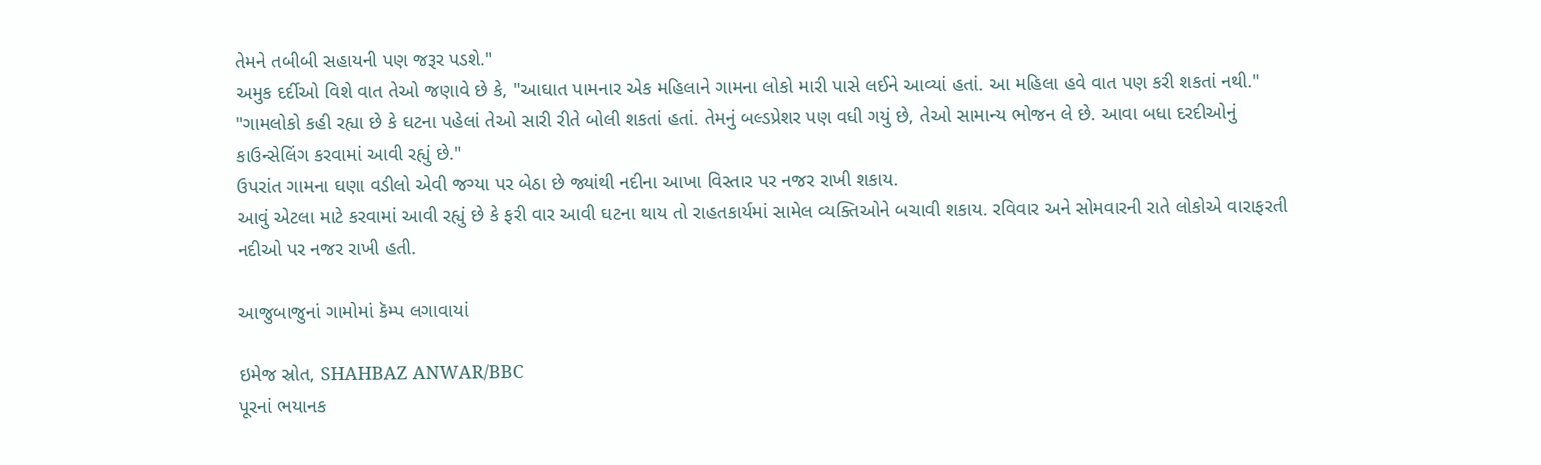તેમને તબીબી સહાયની પણ જરૂર પડશે."
અમુક દર્દીઓ વિશે વાત તેઓ જણાવે છે કે, "આઘાત પામનાર એક મહિલાને ગામના લોકો મારી પાસે લઈને આવ્યાં હતાં. આ મહિલા હવે વાત પણ કરી શકતાં નથી."
"ગામલોકો કહી રહ્યા છે કે ઘટના પહેલાં તેઓ સારી રીતે બોલી શકતાં હતાં. તેમનું બલ્ડપ્રેશર પણ વધી ગયું છે, તેઓ સામાન્ય ભોજન લે છે. આવા બધા દરદીઓનું કાઉન્સેલિંગ કરવામાં આવી રહ્યું છે."
ઉપરાંત ગામના ઘણા વડીલો એવી જગ્યા પર બેઠા છે જ્યાંથી નદીના આખા વિસ્તાર પર નજર રાખી શકાય.
આવું એટલા માટે કરવામાં આવી રહ્યું છે કે ફરી વાર આવી ઘટના થાય તો રાહતકાર્યમાં સામેલ વ્યક્તિઓને બચાવી શકાય. રવિવાર અને સોમવારની રાતે લોકોએ વારાફરતી નદીઓ પર નજર રાખી હતી.

આજુબાજુનાં ગામોમાં કૅમ્પ લગાવાયાં

ઇમેજ સ્રોત, SHAHBAZ ANWAR/BBC
પૂરનાં ભયાનક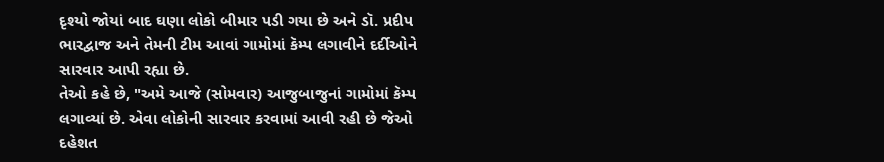દૃશ્યો જોયાં બાદ ઘણા લોકો બીમાર પડી ગયા છે અને ડૉ. પ્રદીપ ભારદ્વાજ અને તેમની ટીમ આવાં ગામોમાં કૅમ્પ લગાવીને દર્દીઓને સારવાર આપી રહ્યા છે.
તેઓ કહે છે, "અમે આજે (સોમવાર) આજુબાજુનાં ગામોમાં કૅમ્પ લગાવ્યાં છે. એવા લોકોની સારવાર કરવામાં આવી રહી છે જેઓ દહેશત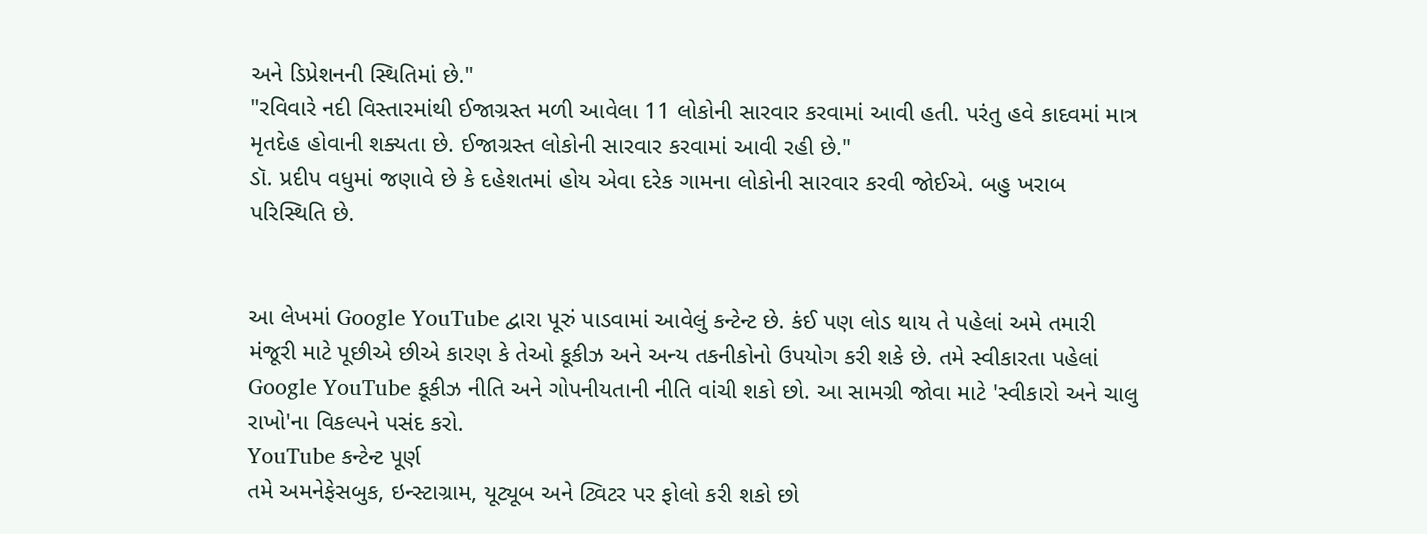અને ડિપ્રેશનની સ્થિતિમાં છે."
"રવિવારે નદી વિસ્તારમાંથી ઈજાગ્રસ્ત મળી આવેલા 11 લોકોની સારવાર કરવામાં આવી હતી. પરંતુ હવે કાદવમાં માત્ર મૃતદેહ હોવાની શક્યતા છે. ઈજાગ્રસ્ત લોકોની સારવાર કરવામાં આવી રહી છે."
ડૉ. પ્રદીપ વધુમાં જણાવે છે કે દહેશતમાં હોય એવા દરેક ગામના લોકોની સારવાર કરવી જોઈએ. બહુ ખરાબ પરિસ્થિતિ છે.


આ લેખમાં Google YouTube દ્વારા પૂરું પાડવામાં આવેલું કન્ટેન્ટ છે. કંઈ પણ લોડ થાય તે પહેલાં અમે તમારી મંજૂરી માટે પૂછીએ છીએ કારણ કે તેઓ કૂકીઝ અને અન્ય તકનીકોનો ઉપયોગ કરી શકે છે. તમે સ્વીકારતા પહેલાં Google YouTube કૂકીઝ નીતિ અને ગોપનીયતાની નીતિ વાંચી શકો છો. આ સામગ્રી જોવા માટે 'સ્વીકારો અને ચાલુ રાખો'ના વિકલ્પને પસંદ કરો.
YouTube કન્ટેન્ટ પૂર્ણ
તમે અમનેફેસબુક, ઇન્સ્ટાગ્રામ, યૂટ્યૂબ અને ટ્વિટર પર ફોલો કરી શકો છો